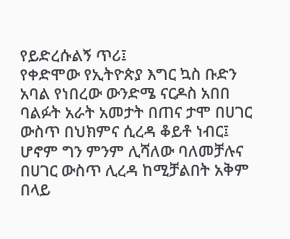የይድረሱልኝ ጥሪ፤
የቀድሞው የኢትዮጵያ እግር ኳስ ቡድን አባል የነበረው ውንድሜ ናርዶስ አበበ ባልፉት አራት አመታት በጠና ታሞ በሀገር ውስጥ በህክምና ሲረዳ ቆይቶ ነብር፤ ሆኖም ግን ምንም ሊሻለው ባለመቻሉና በሀገር ውስጥ ሊረዳ ከሚቻልበት አቅም በላይ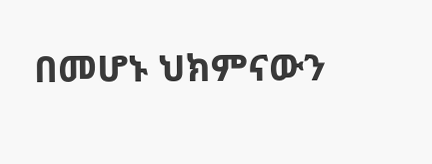በመሆኑ ህክምናውን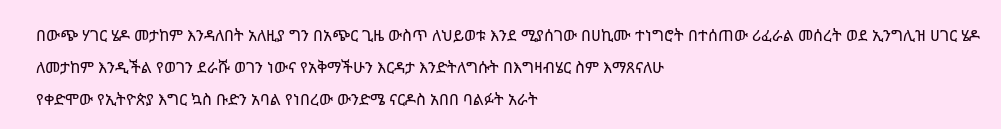በውጭ ሃገር ሄዶ መታከም እንዳለበት አለዚያ ግን በአጭር ጊዜ ውስጥ ለህይወቱ እንደ ሚያሰገው በሀኪሙ ተነግሮት በተሰጠው ሪፈራል መሰረት ወደ ኢንግሊዝ ሀገር ሄዶ ለመታከም እንዲችል የወገን ደራሹ ወገን ነውና የአቅማችሁን እርዳታ እንድትለግሱት በእግዛብሄር ስም እማጸናለሁ
የቀድሞው የኢትዮጵያ እግር ኳስ ቡድን አባል የነበረው ውንድሜ ናርዶስ አበበ ባልፉት አራት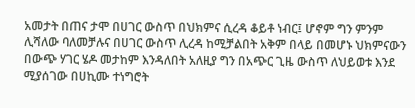አመታት በጠና ታሞ በሀገር ውስጥ በህክምና ሲረዳ ቆይቶ ነብር፤ ሆኖም ግን ምንም ሊሻለው ባለመቻሉና በሀገር ውስጥ ሊረዳ ከሚቻልበት አቅም በላይ በመሆኑ ህክምናውን በውጭ ሃገር ሄዶ መታከም እንዳለበት አለዚያ ግን በአጭር ጊዜ ውስጥ ለህይወቱ እንደ ሚያሰገው በሀኪሙ ተነግሮት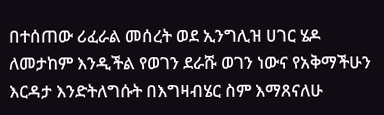በተሰጠው ሪፈራል መሰረት ወደ ኢንግሊዝ ሀገር ሄዶ ለመታከም እንዲችል የወገን ደራሹ ወገን ነውና የአቅማችሁን እርዳታ እንድትለግሱት በእግዛብሄር ስም እማጸናለሁ